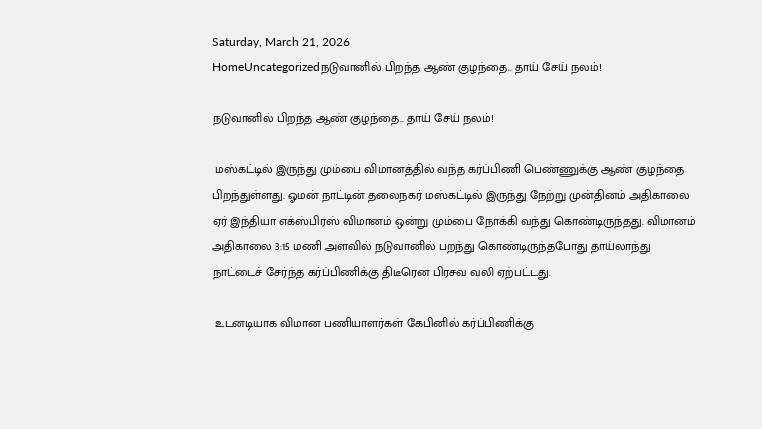Saturday, March 21, 2026
HomeUncategorizedநடுவானில் பிறந்த ஆண் குழந்தை.. தாய் சேய் நலம்!

நடுவானில் பிறந்த ஆண் குழந்தை.. தாய் சேய் நலம்!

 மஸ்கட்டில் இருந்து மும்பை விமானத்தில் வந்த கர்ப்பிணி பெண்ணுக்கு ஆண் குழந்தை பிறந்துள்ளது. ஓமன் நாட்டின் தலைநகர் மஸ்கட்டில் இருந்து நேற்று முன்தினம் அதிகாலை ஏர் இந்தியா எக்ஸ்பிரஸ் விமானம் ஒன்று மும்பை நோக்கி வந்து கொண்டிருந்தது. விமானம்  அதிகாலை 3:15 மணி அளவில் நடுவானில் பறந்து கொண்டிருந்தபோது தாய்லாந்து நாட்டைச் சேர்ந்த கர்ப்பிணிக்கு திடீரென பிரசவ வலி ஏற்பட்டது.

 உடனடியாக விமான பணியாளர்கள் கேபினில் கர்ப்பிணிக்கு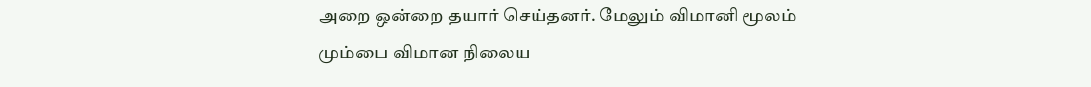அறை ஒன்றை தயார் செய்தனர். மேலும் விமானி மூலம் மும்பை விமான நிலைய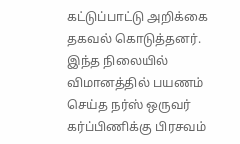கட்டுப்பாட்டு அறிக்கை தகவல் கொடுத்தனர். இந்த நிலையில் விமானத்தில் பயணம் செய்த நர்ஸ் ஒருவர் கர்ப்பிணிக்கு பிரசவம்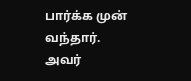பார்க்க முன் வந்தார். அவர்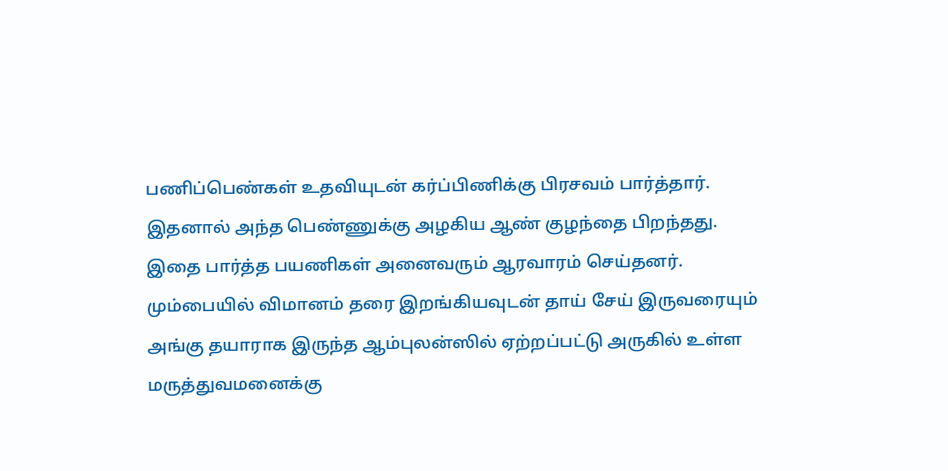பணிப்பெண்கள் உதவியுடன் கர்ப்பிணிக்கு பிரசவம் பார்த்தார். இதனால் அந்த பெண்ணுக்கு அழகிய ஆண் குழந்தை பிறந்தது. இதை பார்த்த பயணிகள் அனைவரும் ஆரவாரம் செய்தனர். மும்பையில் விமானம் தரை இறங்கியவுடன் தாய் சேய் இருவரையும் அங்கு தயாராக இருந்த ஆம்புலன்ஸில் ஏற்றப்பட்டு அருகில் உள்ள மருத்துவமனைக்கு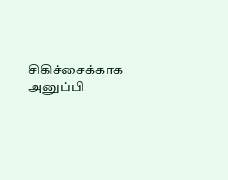சிகிச்சைக்காக அனுப்பி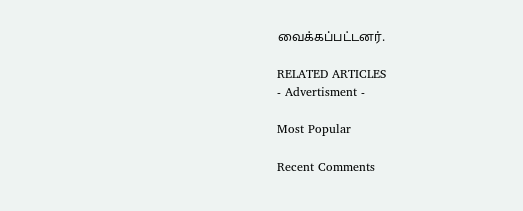வைக்கப்பட்டனர்.

RELATED ARTICLES
- Advertisment -

Most Popular

Recent Comments